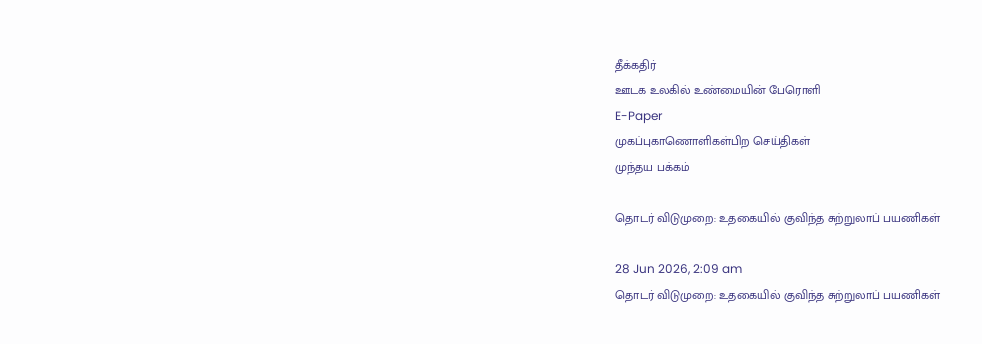தீக்கதிர்
ஊடக உலகில் உண்மையின் பேரொளி
E-Paper
முகப்புகாணொளிகள்பிற செய்திகள்
முந்தய பக்கம்

தொடர் விடுமுறை: உதகையில் குவிந்த சுற்றுலாப் பயணிகள்

28 Jun 2026, 2:09 am
தொடர் விடுமுறை: உதகையில் குவிந்த சுற்றுலாப் பயணிகள்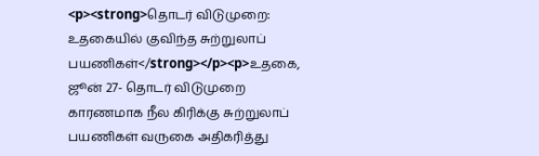<p><strong>தொடர் விடுமுறை: உதகையில் குவிந்த சுற்றுலாப் பயணிகள்</strong></p><p>உதகை, ஜூன் 27- தொடர் விடுமுறை காரணமாக நீல கிரிக்கு சுற்றுலாப் பயணிகள் வருகை அதிகரித்து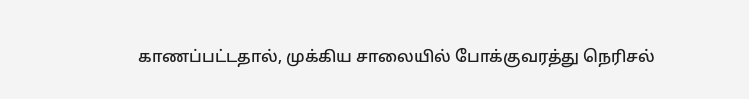காணப்பட்டதால், முக்கிய சாலையில் போக்குவரத்து நெரிசல்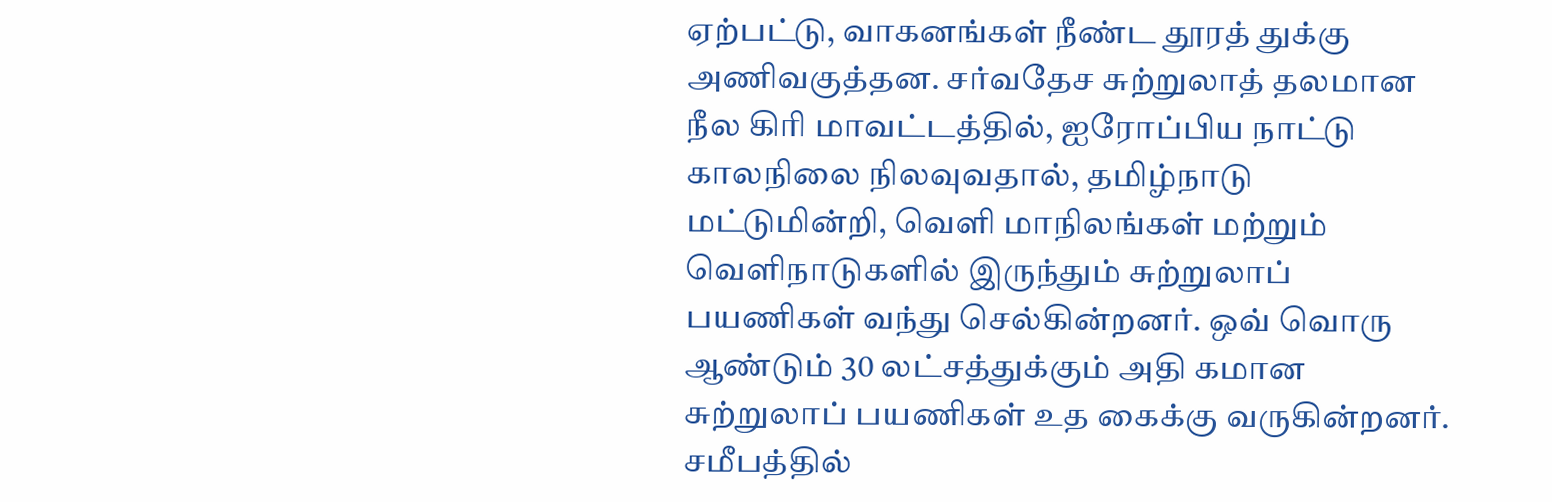ஏற்பட்டு, வாகனங்கள் நீண்ட தூரத் துக்கு அணிவகுத்தன. சர்வதேச சுற்றுலாத் தலமான நீல கிரி மாவட்டத்தில், ஐரோப்பிய நாட்டு காலநிலை நிலவுவதால், தமிழ்நாடு மட்டுமின்றி, வெளி மாநிலங்கள் மற்றும் வெளிநாடுகளில் இருந்தும் சுற்றுலாப் பயணிகள் வந்து செல்கின்றனர். ஒவ் வொரு ஆண்டும் 30 லட்சத்துக்கும் அதி கமான சுற்றுலாப் பயணிகள் உத கைக்கு வருகின்றனர். சமீபத்தில்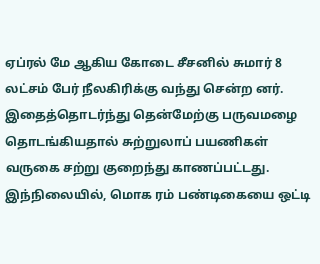ஏப்ரல் மே ஆகிய கோடை சீசனில் சுமார் 8 லட்சம் பேர் நீலகிரிக்கு வந்து சென்ற னர். இதைத்தொடர்ந்து தென்மேற்கு பருவமழை தொடங்கியதால் சுற்றுலாப் பயணிகள் வருகை சற்று குறைந்து காணப்பட்டது. இந்நிலையில், மொக ரம் பண்டிகையை ஒட்டி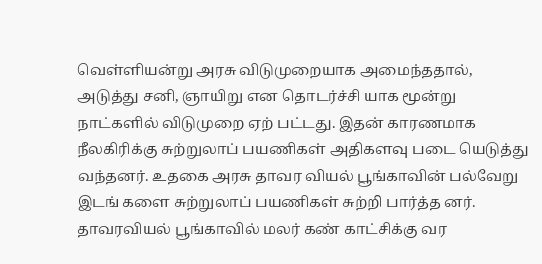வெள்ளியன்று அரசு விடுமுறையாக அமைந்ததால், அடுத்து சனி, ஞாயிறு என தொடர்ச்சி யாக மூன்று நாட்களில் விடுமுறை ஏற் பட்டது. இதன் காரணமாக நீலகிரிக்கு சுற்றுலாப் பயணிகள் அதிகளவு படை யெடுத்து வந்தனர். உதகை அரசு தாவர வியல் பூங்காவின் பல்வேறு இடங் களை சுற்றுலாப் பயணிகள் சுற்றி பார்த்த னர். தாவரவியல் பூங்காவில் மலர் கண் காட்சிக்கு வர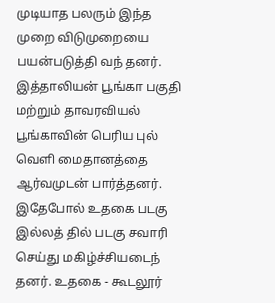முடியாத பலரும் இந்த முறை விடுமுறையை பயன்படுத்தி வந் தனர். இத்தாலியன் பூங்கா பகுதி மற்றும் தாவரவியல் பூங்காவின் பெரிய புல் வெளி மைதானத்தை ஆர்வமுடன் பார்த்தனர். இதேபோல் உதகை படகு இல்லத் தில் படகு சவாரி செய்து மகிழ்ச்சியடைந் தனர். உதகை - கூடலூர்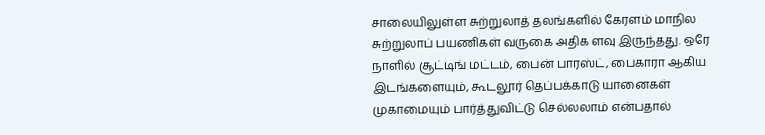சாலையிலுள்ள சுற்றுலாத் தலங்களில் கேரளம் மாநில சுற்றுலாப் பயணிகள் வருகை அதிக ளவு இருந்தது. ஒரே நாளில் சூட்டிங் மட்டம், பைன் பாரஸ்ட், பைகாரா ஆகிய இடங்களையும், கூடலூர் தெப்பக்காடு யானைகள் முகாமையும் பார்த்துவிட்டு செல்லலாம் என்பதால்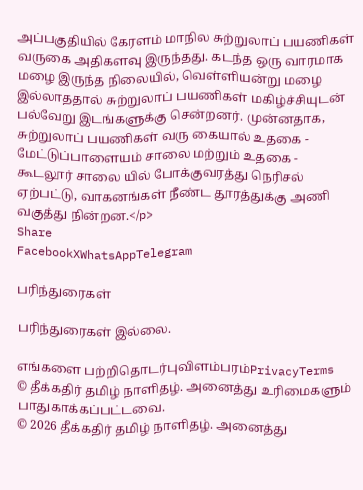அப்பகுதியில் கேரளம் மாநில சுற்றுலாப் பயணிகள் வருகை அதிகளவு இருந்தது. கடந்த ஒரு வாரமாக மழை இருந்த நிலையில், வெள்ளியன்று மழை இல்லாததால் சுற்றுலாப் பயணிகள் மகிழ்ச்சியுடன் பல்வேறு இடங்களுக்கு சென்றனர். முன்னதாக, சுற்றுலாப் பயணிகள் வரு கையால் உதகை - மேட்டுப்பாளையம் சாலை மற்றும் உதகை - கூடலூர் சாலை யில் போக்குவரத்து நெரிசல் ஏற்பட்டு, வாகனங்கள் நீண்ட தூரத்துக்கு அணி வகுத்து நின்றன.</p>
Share
FacebookXWhatsAppTelegram

பரிந்துரைகள்

பரிந்துரைகள் இல்லை.

எங்களை பற்றிதொடர்புவிளம்பரம்PrivacyTerms
© தீக்கதிர் தமிழ் நாளிதழ். அனைத்து உரிமைகளும் பாதுகாக்கப்பட்டவை.
© 2026 தீக்கதிர் தமிழ் நாளிதழ். அனைத்து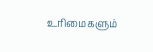உரிமைகளும்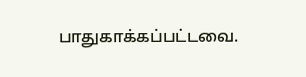பாதுகாக்கப்பட்டவை.